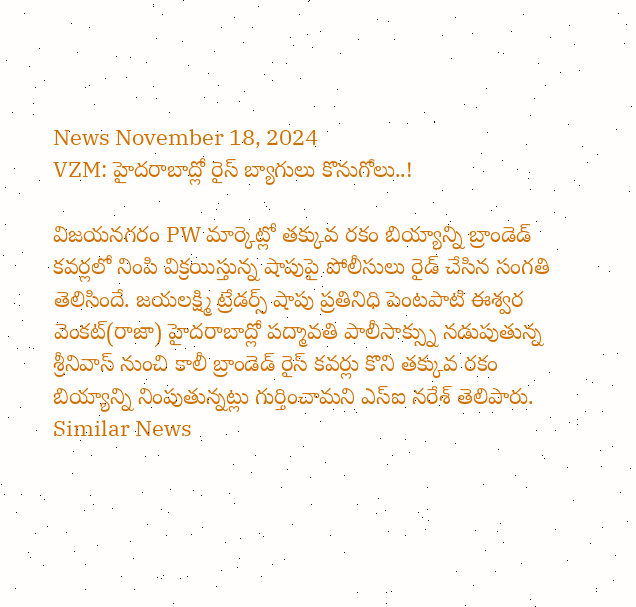News November 18, 2024
VZM: హైదరాబాద్లో రైస్ బ్యాగులు కొనుగోలు..!

విజయనగరం PW మార్కెట్లో తక్కువ రకం బియ్యాన్ని బ్రాండెడ్ కవర్లలో నింపి విక్రయిస్తున్న షాపుపై పోలీసులు రైడ్ చేసిన సంగతి తెలిసిందే. జయలక్ష్మి ట్రేడర్స్ షాపు ప్రతినిధి పెంటపాటి ఈశ్వర వెంకట్(రాజా) హైదరాబాద్లో పద్మావతి పాలీసాక్స్ను నడుపుతున్న శ్రీనివాస్ నుంచి కాలీ బ్రాండెడ్ రైస్ కవర్లు కొని తక్కువ రకం బియ్యాన్ని నింపుతున్నట్లు గుర్తించామని ఎస్ఐ నరేశ్ తెలిపారు.
Similar News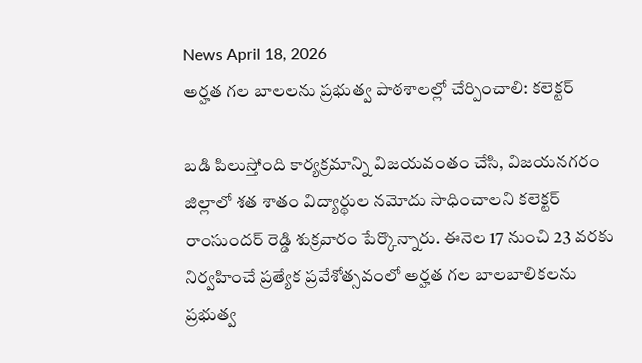News April 18, 2026
అర్హత గల బాలలను ప్రభుత్వ పాఠశాలల్లో చేర్పించాలి: కలెక్టర్

బడి పిలుస్తోంది కార్యక్రమాన్ని విజయవంతం చేసి, విజయనగరం జిల్లాలో శత శాతం విద్యార్థుల నమోదు సాధించాలని కలెక్టర్ రాంసుందర్ రెడ్డి శుక్రవారం పేర్కొన్నారు. ఈనెల 17 నుంచి 23 వరకు నిర్వహించే ప్రత్యేక ప్రవేశోత్సవంలో అర్హత గల బాలబాలికలను ప్రభుత్వ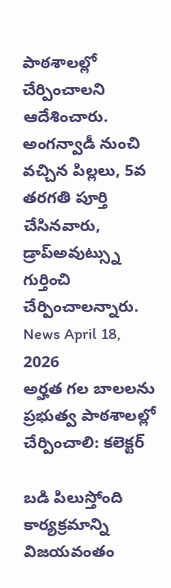పాఠశాలల్లో చేర్పించాలని ఆదేశించారు. అంగన్వాడీ నుంచి వచ్చిన పిల్లలు, 5వ తరగతి పూర్తి చేసినవారు, డ్రాప్అవుట్స్ను గుర్తించి చేర్పించాలన్నారు.
News April 18, 2026
అర్హత గల బాలలను ప్రభుత్వ పాఠశాలల్లో చేర్పించాలి: కలెక్టర్

బడి పిలుస్తోంది కార్యక్రమాన్ని విజయవంతం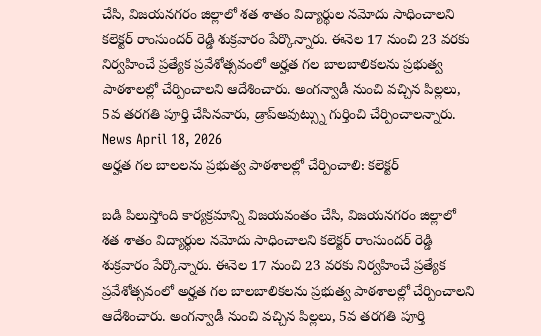చేసి, విజయనగరం జిల్లాలో శత శాతం విద్యార్థుల నమోదు సాధించాలని కలెక్టర్ రాంసుందర్ రెడ్డి శుక్రవారం పేర్కొన్నారు. ఈనెల 17 నుంచి 23 వరకు నిర్వహించే ప్రత్యేక ప్రవేశోత్సవంలో అర్హత గల బాలబాలికలను ప్రభుత్వ పాఠశాలల్లో చేర్పించాలని ఆదేశించారు. అంగన్వాడీ నుంచి వచ్చిన పిల్లలు, 5వ తరగతి పూర్తి చేసినవారు, డ్రాప్అవుట్స్ను గుర్తించి చేర్పించాలన్నారు.
News April 18, 2026
అర్హత గల బాలలను ప్రభుత్వ పాఠశాలల్లో చేర్పించాలి: కలెక్టర్

బడి పిలుస్తోంది కార్యక్రమాన్ని విజయవంతం చేసి, విజయనగరం జిల్లాలో శత శాతం విద్యార్థుల నమోదు సాధించాలని కలెక్టర్ రాంసుందర్ రెడ్డి శుక్రవారం పేర్కొన్నారు. ఈనెల 17 నుంచి 23 వరకు నిర్వహించే ప్రత్యేక ప్రవేశోత్సవంలో అర్హత గల బాలబాలికలను ప్రభుత్వ పాఠశాలల్లో చేర్పించాలని ఆదేశించారు. అంగన్వాడీ నుంచి వచ్చిన పిల్లలు, 5వ తరగతి పూర్తి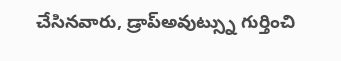చేసినవారు, డ్రాప్అవుట్స్ను గుర్తించి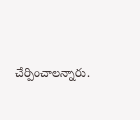చేర్పించాలన్నారు.